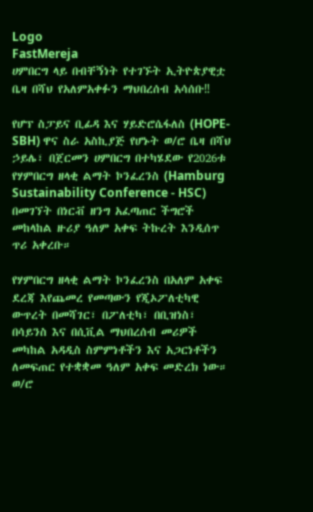Logo
FastMereja
ሀምበርግ ላይ በብቸኝነት የተገኙት ኢትዮጵያዊቷ ቤዛ በሻህ የአለምአቀፉን ማህበረሰብ አሳሰቡ‼

የሆፕ ስፓይና ቢፊዳ እና ሃይድሮሴፋለስ (HOPE-SBH) ዋና ስራ አስኪያጅ የሆኑት ወ/ሮ ቤዛ በሻህ ኃይሌ፣ በጀርመን ሀምበርግ በተካሄደው የ2026ቱ የሃምበርግ ዘላቂ ልማት ኮንፈረንስ (Hamburg Sustainability Conference - HSC) በመገኘት በነርቭ ዘንግ አፈጣጠር ችግሮች መከላከል ዙሪያ ዓለም አቀፍ ትኩረት እንዲሰጥ ጥሪ አቀረቡ።

የሃምበርግ ዘላቂ ልማት ኮንፈረንስ በአለም አቀፍ ደረጃ እየጨመረ የመጣውን የጂኦፖለቲካዊ ውጥረት በመሻገር፣ በፖለቲካ፣ በቢዝነስ፣ በሳይንስ እና በሲቪል ማህበረሰብ መሪዎች መካከል አዳዲስ ስምምነቶችን እና አጋርነቶችን ለመፍጠር የተቋቋመ ዓለም አቀፍ መድረክ ነው። ወ/ሮ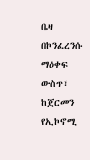ቤዛ በኮንፈረንሱ ማዕቀፍ ውስጥ፣ ከጀርመን የኢኮኖሚ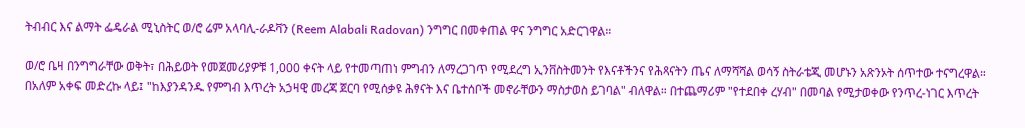ትብብር እና ልማት ፌዴራል ሚኒስትር ወ/ሮ ሬም አላባሊ-ራዶቫን (Reem Alabali Radovan) ንግግር በመቀጠል ዋና ንግግር አድርገዋል።

ወ/ሮ ቤዛ በንግግራቸው ወቅት፣ በሕይወት የመጀመሪያዎቹ 1,000 ቀናት ላይ የተመጣጠነ ምግብን ለማረጋገጥ የሚደረግ ኢንቨስትመንት የእናቶችንና የሕጻናትን ጤና ለማሻሻል ወሳኝ ስትራቴጂ መሆኑን አጽንኦት ሰጥተው ተናግረዋል። በአለም አቀፍ መድረኩ ላይ፤ "ከእያንዳንዱ የምግብ እጥረት አኃዛዊ መረጃ ጀርባ የሚሰቃዩ ሕፃናት እና ቤተሰቦች መኖራቸውን ማስታወስ ይገባል" ብለዋል። በተጨማሪም "የተደበቀ ረሃብ" በመባል የሚታወቀው የንጥረ-ነገር እጥረት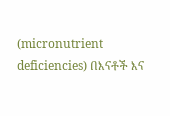(micronutrient deficiencies) በእናቶች እና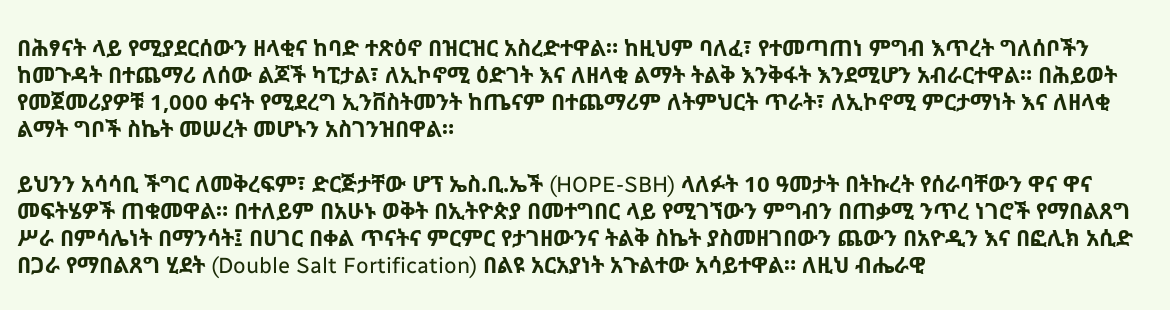በሕፃናት ላይ የሚያደርሰውን ዘላቂና ከባድ ተጽዕኖ በዝርዝር አስረድተዋል። ከዚህም ባለፈ፣ የተመጣጠነ ምግብ እጥረት ግለሰቦችን ከመጉዳት በተጨማሪ ለሰው ልጆች ካፒታል፣ ለኢኮኖሚ ዕድገት እና ለዘላቂ ልማት ትልቅ እንቅፋት እንደሚሆን አብራርተዋል። በሕይወት የመጀመሪያዎቹ 1,000 ቀናት የሚደረግ ኢንቨስትመንት ከጤናም በተጨማሪም ለትምህርት ጥራት፣ ለኢኮኖሚ ምርታማነት እና ለዘላቂ ልማት ግቦች ስኬት መሠረት መሆኑን አስገንዝበዋል።

ይህንን አሳሳቢ ችግር ለመቅረፍም፣ ድርጅታቸው ሆፕ ኤስ.ቢ.ኤች (HOPE-SBH) ላለፉት 10 ዓመታት በትኩረት የሰራባቸውን ዋና ዋና መፍትሄዎች ጠቁመዋል። በተለይም በአሁኑ ወቅት በኢትዮጵያ በመተግበር ላይ የሚገኘውን ምግብን በጠቃሚ ንጥረ ነገሮች የማበልጸግ ሥራ በምሳሌነት በማንሳት፤ በሀገር በቀል ጥናትና ምርምር የታገዘውንና ትልቅ ስኬት ያስመዘገበውን ጨውን በአዮዲን እና በፎሊክ አሲድ በጋራ የማበልጸግ ሂደት (Double Salt Fortification) በልዩ አርአያነት አጉልተው አሳይተዋል። ለዚህ ብሔራዊ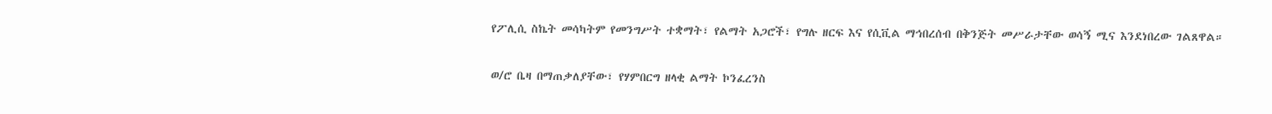የፖሊሲ ስኬት መሳካትም የመንግሥት ተቋማት፣ የልማት አጋሮች፣ የግሉ ዘርፍ እና የሲቪል ማኅበረሰብ በቅንጅት መሥራታቸው ወሳኝ ሚና እንደነበረው ገልጸዋል።

ወ/ሮ ቤዛ በማጠቃለያቸው፣ የሃምበርግ ዘላቂ ልማት ኮንፈረንስ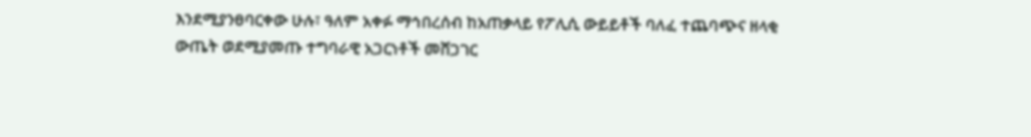እንደሚያንፀባርቀው ሁሉ፣ ዓለም አቀፉ ማኅበረሰብ ከአጠቃላይ የፖሊሲ ውይይቶች ባለፈ ተጨባጭና ዘላቂ ውጤት ወደሚያመጡ ተግባራዊ አጋርነቶች መሸጋገር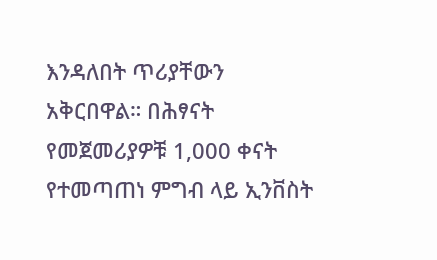እንዳለበት ጥሪያቸውን አቅርበዋል። በሕፃናት የመጀመሪያዎቹ 1,000 ቀናት የተመጣጠነ ምግብ ላይ ኢንቨስት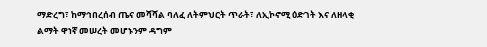ማድረግ፣ ከማኅበረሰብ ጤና መሻሻል ባለፈ ለትምህርት ጥራት፣ ለኢኮኖሚ ዕድገት እና ለዘላቂ ልማት ዋነኛ መሠረት መሆኑንም ዳግም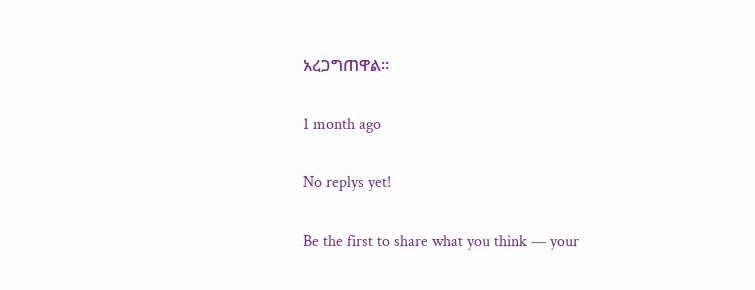አረጋግጠዋል።

1 month ago

No replys yet!

Be the first to share what you think — your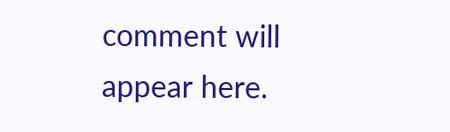comment will appear here.